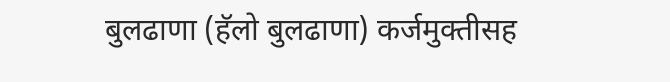बुलढाणा (हॅलो बुलढाणा) कर्जमुक्तीसह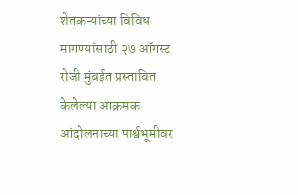शेतकऱ्यांच्या विविध मागण्यांसाठी २७ ऑगस्ट रोजी मुंबईत प्रस्तावित केलेल्या आक्रमक आंदोलनाच्या पार्श्वभूमीवर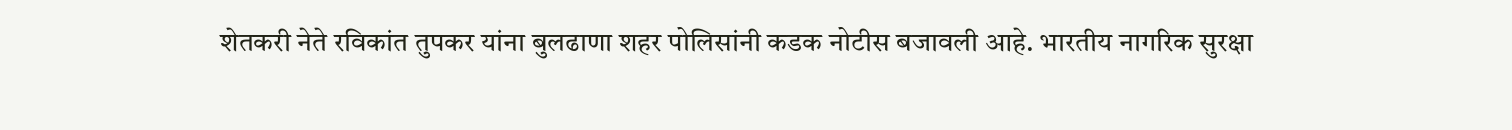शेतकरी नेते रविकांत तुपकर यांना बुलढाणा शहर पोलिसांनी कडक नोटीस बजावली आहे. भारतीय नागरिक सुरक्षा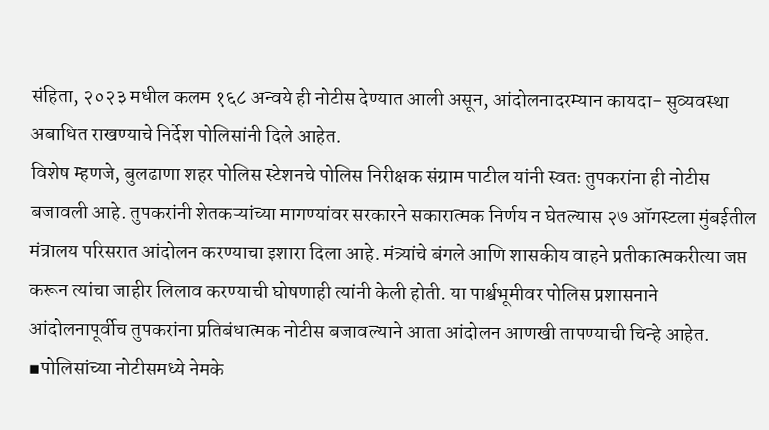संहिता, २०२३ मधील कलम १६८ अन्वये ही नोटीस देण्यात आली असून, आंदोलनादरम्यान कायदा- सुव्यवस्था अबाधित राखण्याचे निर्देश पोलिसांनी दिले आहेत.
विशेष म्हणजे, बुलढाणा शहर पोलिस स्टेशनचे पोलिस निरीक्षक संग्राम पाटील यांनी स्वतः तुपकरांना ही नोटीस बजावली आहे. तुपकरांनी शेतकऱ्यांच्या मागण्यांवर सरकारने सकारात्मक निर्णय न घेतल्यास २७ ऑगस्टला मुंबईतील मंत्रालय परिसरात आंदोलन करण्याचा इशारा दिला आहे. मंत्र्यांचे बंगले आणि शासकीय वाहने प्रतीकात्मकरीत्या जप्त करून त्यांचा जाहीर लिलाव करण्याची घोषणाही त्यांनी केली होती. या पार्श्वभूमीवर पोलिस प्रशासनाने आंदोलनापूर्वीच तुपकरांना प्रतिबंधात्मक नोटीस बजावल्याने आता आंदोलन आणखी तापण्याची चिन्हे आहेत.
▪पोलिसांच्या नोटीसमध्ये नेमके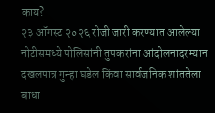काय?
२३ ऑगस्ट २०२६ रोजी जारी करण्यात आलेल्या नोटीसमध्ये पोलिसांनी तुपकरांना आंदोलनादरम्यान दखलपात्र गुन्हा घडेल किंवा सार्वजनिक शांततेला बाधा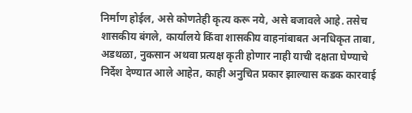निर्माण होईल, असे कोणतेही कृत्य करू नये, असे बजावले आहे. तसेच शासकीय बंगले, कार्यालये किंवा शासकीय वाहनांबाबत अनधिकृत ताबा, अडथळा, नुकसान अथवा प्रत्यक्ष कृती होणार नाही याची दक्षता घेण्याचे निर्देश देण्यात आले आहेत, काही अनुचित प्रकार झाल्यास कडक कारवाई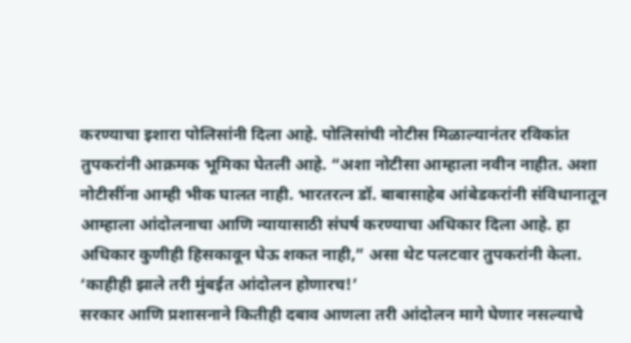करण्याचा इशारा पोलिसांनी दिला आहे. पोलिसांची नोटीस मिळाल्यानंतर रविकांत तुपकरांनी आक्रमक भूमिका घेतली आहे. “अशा नोटीसा आम्हाला नवीन नाहीत. अशा नोटीसींना आम्ही भीक घालत नाही. भारतरत्न डॉ. बाबासाहेब आंबेडकरांनी संविधानातून आम्हाला आंदोलनाचा आणि न्यायासाठी संघर्ष करण्याचा अधिकार दिला आहे. हा अधिकार कुणीही हिसकावून घेऊ शकत नाही,” असा थेट पलटवार तुपकरांनी केला.
‘काहीही झाले तरी मुंबईत आंदोलन होणारच!’
सरकार आणि प्रशासनाने कितीही दबाव आणला तरी आंदोलन मागे घेणार नसल्याचे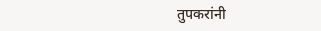तुपकरांनी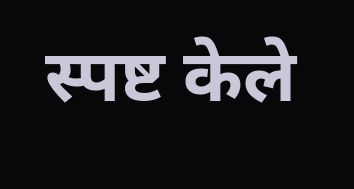स्पष्ट केले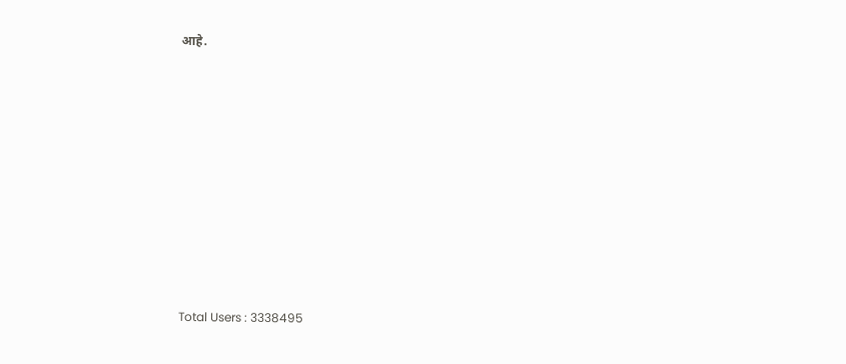आहे.











Total Users : 3338495